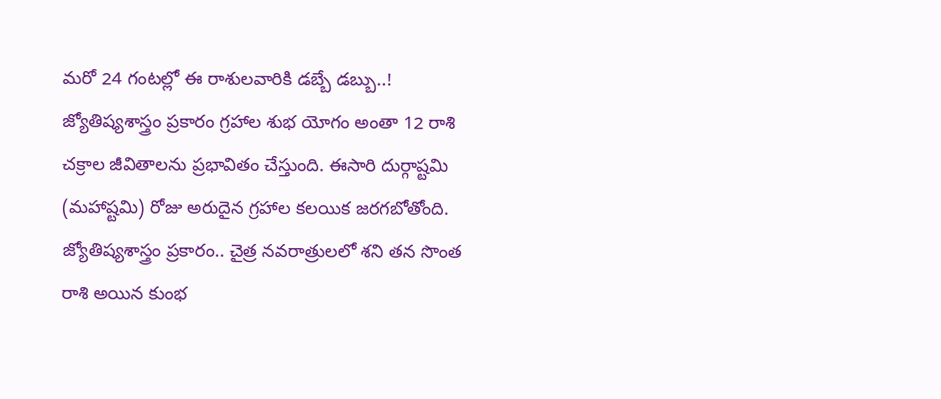మరో 24 గంటల్లో ఈ రాశులవారికి డబ్బే డబ్బు..!
జ్యోతిష్యశాస్త్రం ప్రకారం గ్రహాల శుభ యోగం అంతా 12 రాశి చక్రాల జీవితాలను ప్రభావితం చేస్తుంది. ఈసారి దుర్గాష్టమి (మహాష్టమి) రోజు అరుదైన గ్రహాల కలయిక జరగబోతోంది. జ్యోతిష్యశాస్త్రం ప్రకారం.. చైత్ర నవరాత్రులలో శని తన సొంత రాశి అయిన కుంభ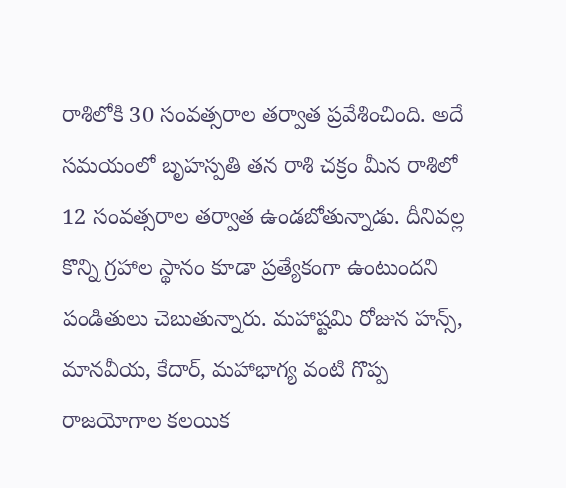రాశిలోకి 30 సంవత్సరాల తర్వాత ప్రవేశించింది. అదే సమయంలో బృహస్పతి తన రాశి చక్రం మీన రాశిలో 12 సంవత్సరాల తర్వాత ఉండబోతున్నాడు. దీనివల్ల కొన్ని గ్రహాల స్థానం కూడా ప్రత్యేకంగా ఉంటుందని పండితులు చెబుతున్నారు. మహాష్టమి రోజున హన్స్, మానవీయ, కేదార్, మహాభాగ్య వంటి గొప్ప రాజయోగాల కలయిక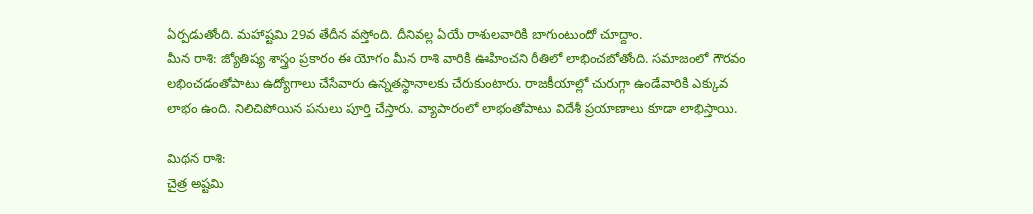ఏర్పడుతోంది. మహాష్టమి 29వ తేదీన వస్తోంది. దీనివల్ల ఏయే రాశులవారికి బాగుంటుందో చూద్దాం.
మీన రాశి: జ్యోతిష్య శాస్త్రం ప్రకారం ఈ యోగం మీన రాశి వారికి ఊహించని రీతిలో లాభించబోతోంది. సమాజంలో గౌరవం లభించడంతోపాటు ఉద్యోగాలు చేసేవారు ఉన్నతస్థానాలకు చేరుకుంటారు. రాజకీయాల్లో చురుగ్గా ఉండేవారికి ఎక్కువ లాభం ఉంది. నిలిచిపోయిన పనులు పూర్తి చేస్తారు. వ్యాపారంలో లాభంతోపాటు విదేశీ ప్రయాణాలు కూడా లాభిస్తాయి.

మిథన రాశి:
చైత్ర అష్టమి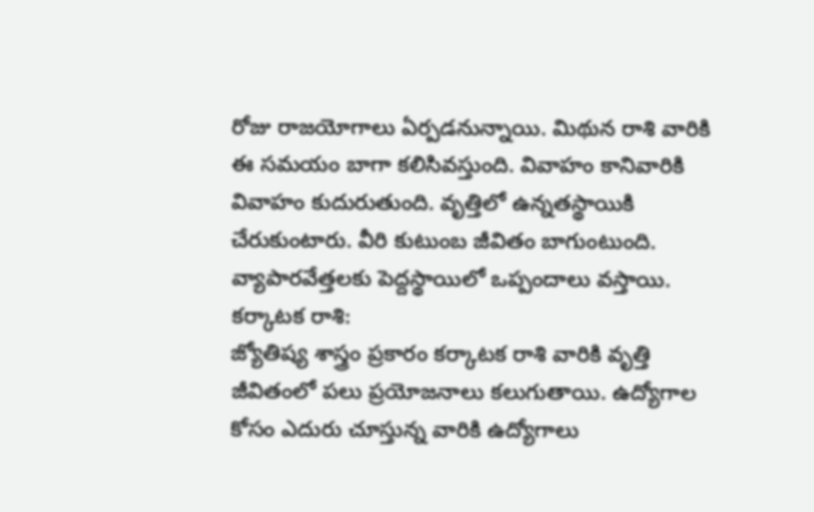రోజు రాజయోగాలు ఏర్పడనున్నాయి. మిథున రాశి వారికి ఈ సమయం బాగా కలిసివస్తుంది. వివాహం కానివారికి వివాహం కుదురుతుంది. వృత్తిలో ఉన్నతస్థాయికి చేరుకుంటారు. వీరి కుటుంబ జీవితం బాగుంటుంది. వ్యాపారవేత్తలకు పెద్దస్థాయిలో ఒప్పందాలు వస్తాయి.
కర్కాటక రాశి:
జ్యోతిష్య శాస్త్రం ప్రకారం కర్కాటక రాశి వారికి వృత్తి జీవితంలో పలు ప్రయోజనాలు కలుగుతాయి. ఉద్యోగాల కోసం ఎదురు చూస్తున్న వారికి ఉద్యోగాలు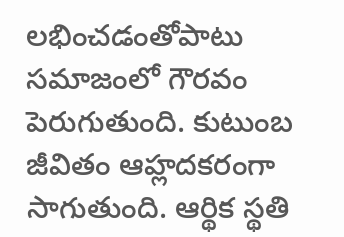లభించడంతోపాటు సమాజంలో గౌరవం పెరుగుతుంది. కుటుంబ జీవితం ఆహ్లదకరంగా సాగుతుంది. ఆర్థిక స్థతి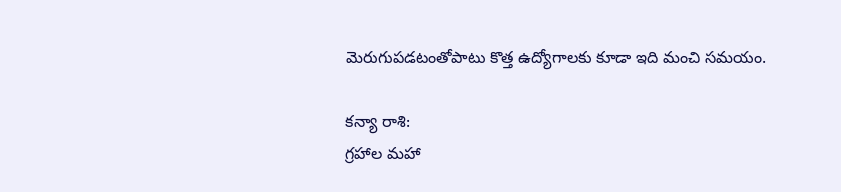మెరుగుపడటంతోపాటు కొత్త ఉద్యోగాలకు కూడా ఇది మంచి సమయం.

కన్యా రాశి:
గ్రహాల మహా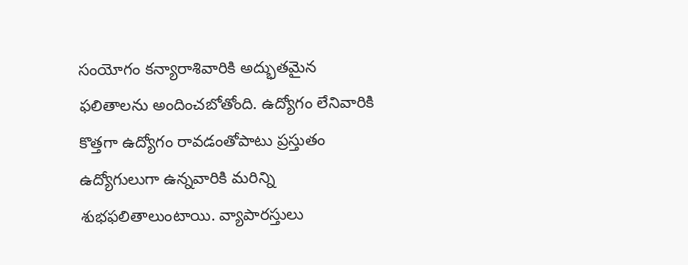సంయోగం కన్యారాశివారికి అద్భుతమైన ఫలితాలను అందించబోతోంది. ఉద్యోగం లేనివారికి కొత్తగా ఉద్యోగం రావడంతోపాటు ప్రస్తుతం ఉద్యోగులుగా ఉన్నవారికి మరిన్ని శుభఫలితాలుంటాయి. వ్యాపారస్తులు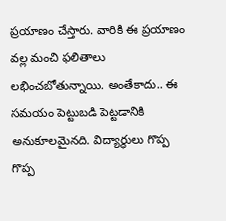ప్రయాణం చేస్తారు. వారికి ఈ ప్రయాణం వల్ల మంచి ఫలితాలు లభించబోతున్నాయి. అంతేకాదు.. ఈ సమయం పెట్టుబడి పెట్టడానికి అనుకూలమైనది. విద్యార్థులు గొప్ప గొప్ప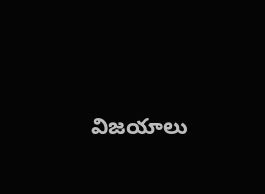విజయాలు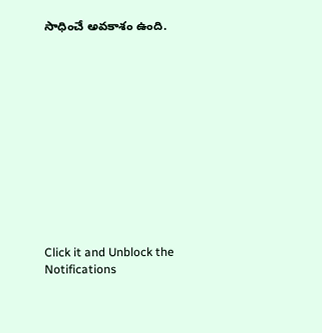సాధించే అవకాశం ఉంది.












Click it and Unblock the Notifications